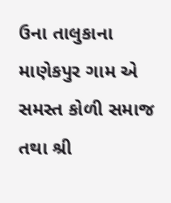ઉના તાલુકાના માણેકપુર ગામ એ સમસ્ત કોળી સમાજ તથા શ્રી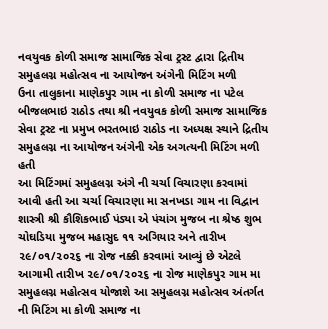નવયુવક કોળી સમાજ સામાજિક સેવા ટ્રસ્ટ દ્વારા દ્રિતીય સમુહલગ્ન મહોત્સવ ના આયોજન અંગેની મિટિંગ મળી
ઉના તાલુકાના માણેકપુર ગામ ના કોળી સમાજ ના પટેલ બીજલભાઇ રાઠોડ તથા શ્રી નવયુવક કોળી સમાજ સામાજિક સેવા ટ્રસ્ટ ના પ્રમુખ ભરતભાઇ રાઠોડ ના અધ્યક્ષ સ્થાને દ્રિતીય સમુહલગ્ન ના આયોજન અંગેની એક અગત્યની મિટિંગ મળી હતી
આ મિટિંગમાં સમુહલગ્ન અંગે ની ચર્ચા વિચારણા કરવામાં આવી હતી આ ચર્ચા વિચારણા મા સનખડા ગામ ના વિદ્વાન શાસ્ત્રી શ્રી કૌશિકભાઈ પંડ્યા એ પંચાંગ મુજબ ના શ્રેષ્ઠ શુભ ચોઘડિયા મુજબ મહાસુદ ૧૧ અગિયાર અને તારીખ ૨૯/૦૧/૨૦૨૬ ના રોજ નક્કી કરવામાં આવ્યું છે એટલે આગામી તારીખ ૨૯/૦૧/૨૦૨૬ ના રોજ માણેકપુર ગામ મા સમુહલગ્ન મહોત્સવ યોજાશે આ સમુહલગ્ન મહોત્સવ અંતર્ગત ની મિટિંગ મા કોળી સમાજ ના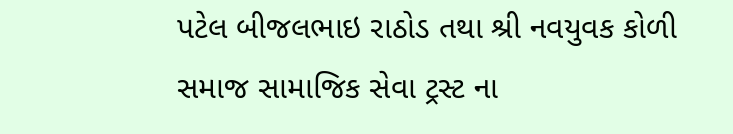પટેલ બીજલભાઇ રાઠોડ તથા શ્રી નવયુવક કોળી સમાજ સામાજિક સેવા ટ્રસ્ટ ના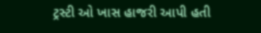ટ્રસ્ટી ઓ ખાસ હાજરી આપી હતી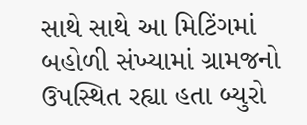સાથે સાથે આ મિટિંગમાં બહોળી સંખ્યામાં ગ્રામજનો ઉપસ્થિત રહ્યા હતા બ્યુરો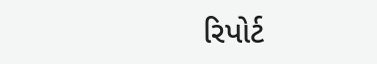રિપોર્ટ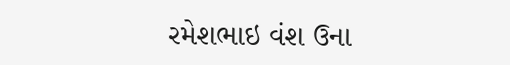રમેશભાઇ વંશ ઉના